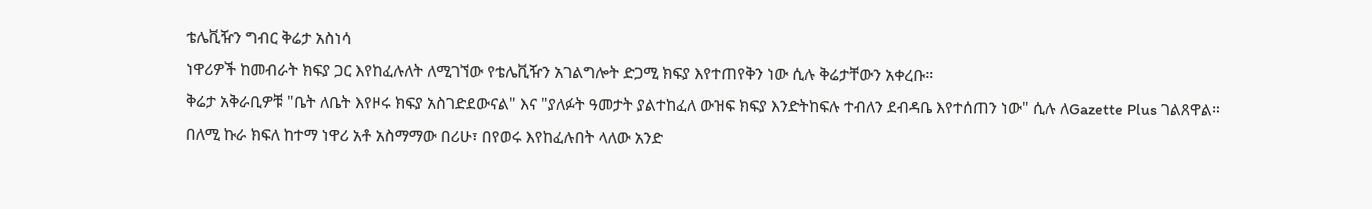ቴሌቪዥን ግብር ቅሬታ አስነሳ
ነዋሪዎች ከመብራት ክፍያ ጋር እየከፈሉለት ለሚገኘው የቴሌቪዥን አገልግሎት ድጋሚ ክፍያ እየተጠየቅን ነው ሲሉ ቅሬታቸውን አቀረቡ።
ቅሬታ አቅራቢዎቹ "ቤት ለቤት እየዞሩ ክፍያ አስገድደውናል" እና "ያለፉት ዓመታት ያልተከፈለ ውዝፍ ክፍያ እንድትከፍሉ ተብለን ደብዳቤ እየተሰጠን ነው" ሲሉ ለGazette Plus ገልጸዋል።
በለሚ ኩራ ክፍለ ከተማ ነዋሪ አቶ አስማማው በሪሁ፣ በየወሩ እየከፈሉበት ላለው አንድ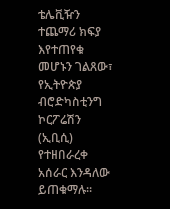ቴሌቪዥን ተጨማሪ ክፍያ እየተጠየቁ መሆኑን ገልጸው፣ የኢትዮጵያ ብሮድካስቲንግ ኮርፖሬሽን (ኢቢሲ) የተዘበራረቀ አሰራር እንዳለው ይጠቁማሉ።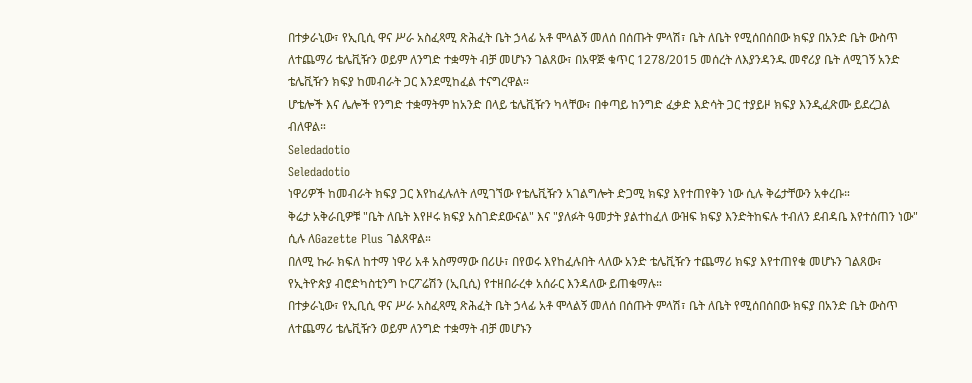በተቃራኒው፣ የኢቢሲ ዋና ሥራ አስፈጻሚ ጽሕፈት ቤት ኃላፊ አቶ ሞላልኝ መለሰ በሰጡት ምላሽ፣ ቤት ለቤት የሚሰበሰበው ክፍያ በአንድ ቤት ውስጥ ለተጨማሪ ቴሌቪዥን ወይም ለንግድ ተቋማት ብቻ መሆኑን ገልጸው፣ በአዋጅ ቁጥር 1278/2015 መሰረት ለእያንዳንዱ መኖሪያ ቤት ለሚገኝ አንድ ቴሌቪዥን ክፍያ ከመብራት ጋር እንደሚከፈል ተናግረዋል።
ሆቴሎች እና ሌሎች የንግድ ተቋማትም ከአንድ በላይ ቴሌቪዥን ካላቸው፣ በቀጣይ ከንግድ ፈቃድ እድሳት ጋር ተያይዞ ክፍያ እንዲፈጽሙ ይደረጋል ብለዋል።
Seledadotio
Seledadotio
ነዋሪዎች ከመብራት ክፍያ ጋር እየከፈሉለት ለሚገኘው የቴሌቪዥን አገልግሎት ድጋሚ ክፍያ እየተጠየቅን ነው ሲሉ ቅሬታቸውን አቀረቡ።
ቅሬታ አቅራቢዎቹ "ቤት ለቤት እየዞሩ ክፍያ አስገድደውናል" እና "ያለፉት ዓመታት ያልተከፈለ ውዝፍ ክፍያ እንድትከፍሉ ተብለን ደብዳቤ እየተሰጠን ነው" ሲሉ ለGazette Plus ገልጸዋል።
በለሚ ኩራ ክፍለ ከተማ ነዋሪ አቶ አስማማው በሪሁ፣ በየወሩ እየከፈሉበት ላለው አንድ ቴሌቪዥን ተጨማሪ ክፍያ እየተጠየቁ መሆኑን ገልጸው፣ የኢትዮጵያ ብሮድካስቲንግ ኮርፖሬሽን (ኢቢሲ) የተዘበራረቀ አሰራር እንዳለው ይጠቁማሉ።
በተቃራኒው፣ የኢቢሲ ዋና ሥራ አስፈጻሚ ጽሕፈት ቤት ኃላፊ አቶ ሞላልኝ መለሰ በሰጡት ምላሽ፣ ቤት ለቤት የሚሰበሰበው ክፍያ በአንድ ቤት ውስጥ ለተጨማሪ ቴሌቪዥን ወይም ለንግድ ተቋማት ብቻ መሆኑን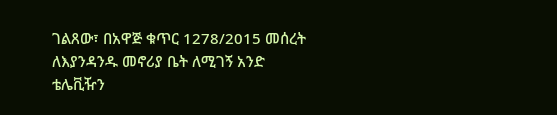ገልጸው፣ በአዋጅ ቁጥር 1278/2015 መሰረት ለእያንዳንዱ መኖሪያ ቤት ለሚገኝ አንድ ቴሌቪዥን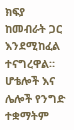ክፍያ ከመብራት ጋር እንደሚከፈል ተናግረዋል።
ሆቴሎች እና ሌሎች የንግድ ተቋማትም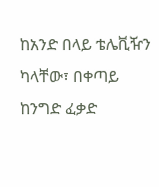ከአንድ በላይ ቴሌቪዥን ካላቸው፣ በቀጣይ ከንግድ ፈቃድ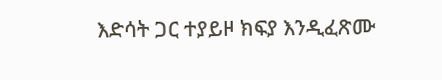እድሳት ጋር ተያይዞ ክፍያ እንዲፈጽሙ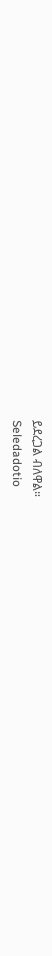ይደረጋል ብለዋል።
Seledadotio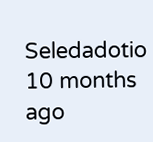Seledadotio
10 months ago